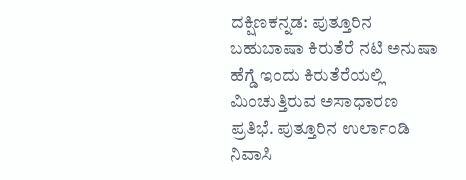ದಕ್ಷಿಣಕನ್ನಡ: ಪುತ್ತೂರಿನ ಬಹುಬಾಷಾ ಕಿರುತೆರೆ ನಟಿ ಅನುಷಾ ಹೆಗ್ಡೆ ಇಂದು ಕಿರುತೆರೆಯಲ್ಲಿ ಮಿಂಚುತ್ತಿರುವ ಅಸಾಧಾರಣ ಪ್ರತಿಭೆ. ಪುತ್ತೂರಿನ ಉರ್ಲಾಂಡಿ ನಿವಾಸಿ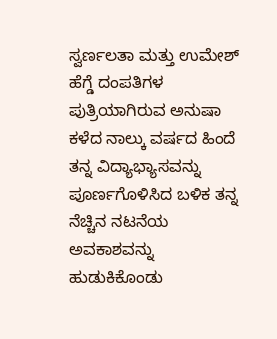ಸ್ವರ್ಣಲತಾ ಮತ್ತು ಉಮೇಶ್ ಹೆಗ್ಡೆ ದಂಪತಿಗಳ ಪುತ್ರಿಯಾಗಿರುವ ಅನುಷಾ ಕಳೆದ ನಾಲ್ಕು ವರ್ಷದ ಹಿಂದೆ ತನ್ನ ವಿದ್ಯಾಭ್ಯಾಸವನ್ನು ಪೂರ್ಣಗೊಳಿಸಿದ ಬಳಿಕ ತನ್ನ ನೆಚ್ಚಿನ ನಟನೆಯ ಅವಕಾಶವನ್ನು ಹುಡುಕಿಕೊಂಡು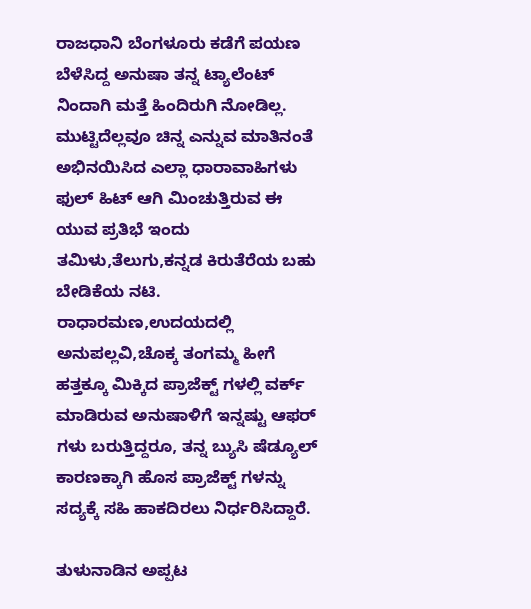ರಾಜಧಾನಿ ಬೆಂಗಳೂರು ಕಡೆಗೆ ಪಯಣ ಬೆಳೆಸಿದ್ದ ಅನುಷಾ ತನ್ನ ಟ್ಯಾಲೆಂಟ್ ನಿಂದಾಗಿ ಮತ್ತೆ ಹಿಂದಿರುಗಿ ನೋಡಿಲ್ಲ. ಮುಟ್ಟಿದೆಲ್ಲವೂ ಚಿನ್ನ ಎನ್ನುವ ಮಾತಿನಂತೆ ಅಭಿನಯಿಸಿದ ಎಲ್ಲಾ ಧಾರಾವಾಹಿಗಳು ಫುಲ್ ಹಿಟ್ ಆಗಿ ಮಿಂಚುತ್ತಿರುವ ಈ ಯುವ ಪ್ರತಿಭೆ ಇಂದು ತಮಿಳು,ತೆಲುಗು,ಕನ್ನಡ ಕಿರುತೆರೆಯ ಬಹು ಬೇಡಿಕೆಯ ನಟಿ. ರಾಧಾರಮಣ,ಉದಯದಲ್ಲಿ ಅನುಪಲ್ಲವಿ,ಚೊಕ್ಕ ತಂಗಮ್ಮ ಹೀಗೆ ಹತ್ತಕ್ಕೂ ಮಿಕ್ಕಿದ ಪ್ರಾಜೆಕ್ಟ್ ಗಳಲ್ಲಿ ವರ್ಕ್ ಮಾಡಿರುವ ಅನುಷಾಳಿಗೆ ಇನ್ನಷ್ಟು ಆಫರ್ ಗಳು ಬರುತ್ತಿದ್ದರೂ, ತನ್ನ ಬ್ಯುಸಿ ಷೆಡ್ಯೂಲ್ ಕಾರಣಕ್ಕಾಗಿ ಹೊಸ ಪ್ರಾಜೆಕ್ಟ್ ಗಳನ್ನು ಸದ್ಯಕ್ಕೆ ಸಹಿ ಹಾಕದಿರಲು ನಿರ್ಧರಿಸಿದ್ದಾರೆ.

ತುಳುನಾಡಿನ ಅಪ್ಪಟ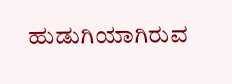ಹುಡುಗಿಯಾಗಿರುವ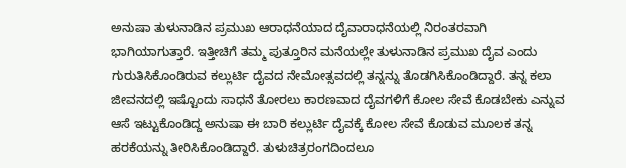ಅನುಷಾ ತುಳುನಾಡಿನ ಪ್ರಮುಖ ಆರಾಧನೆಯಾದ ದೈವಾರಾಧನೆಯಲ್ಲಿ ನಿರಂತರವಾಗಿ ಭಾಗಿಯಾಗುತ್ತಾರೆ. ಇತ್ತೀಚಿಗೆ ತಮ್ಮ ಪುತ್ತೂರಿನ ಮನೆಯಲ್ಲೇ ತುಳುನಾಡಿನ ಪ್ರಮುಖ ದೈವ ಎಂದು ಗುರುತಿಸಿಕೊಂಡಿರುವ ಕಲ್ಲುರ್ಟಿ ದೈವದ ನೇಮೋತ್ಸವದಲ್ಲಿ ತನ್ನನ್ನು ತೊಡಗಿಸಿಕೊಂಡಿದ್ದಾರೆ. ತನ್ನ ಕಲಾ ಜೀವನದಲ್ಲಿ ಇಷ್ಟೊಂದು ಸಾಧನೆ ತೋರಲು ಕಾರಣವಾದ ದೈವಗಳಿಗೆ ಕೋಲ ಸೇವೆ ಕೊಡಬೇಕು ಎನ್ನುವ ಆಸೆ ಇಟ್ಟುಕೊಂಡಿದ್ದ ಅನುಷಾ ಈ ಬಾರಿ ಕಲ್ಲುರ್ಟಿ ದೈವಕ್ಕೆ ಕೋಲ ಸೇವೆ ಕೊಡುವ ಮೂಲಕ ತನ್ನ ಹರಕೆಯನ್ನು ತೀರಿಸಿಕೊಂಡಿದ್ದಾರೆ. ತುಳುಚಿತ್ರರಂಗದಿಂದಲೂ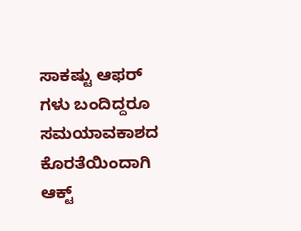ಸಾಕಷ್ಟು ಆಫರ್ ಗಳು ಬಂದಿದ್ದರೂ ಸಮಯಾವಕಾಶದ ಕೊರತೆಯಿಂದಾಗಿ ಆಕ್ಟ್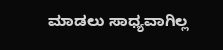ಮಾಡಲು ಸಾಧ್ಯವಾಗಿಲ್ಲ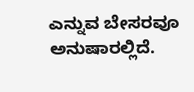ಎನ್ನುವ ಬೇಸರವೂ ಅನುಷಾರಲ್ಲಿದೆ.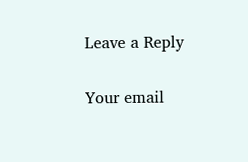Leave a Reply

Your email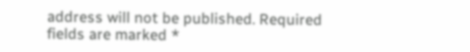address will not be published. Required fields are marked *